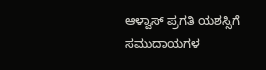ಆಳ್ವಾಸ್ ಪ್ರಗತಿ ಯಶಸ್ಸಿಗೆ ಸಮುದಾಯಗಳ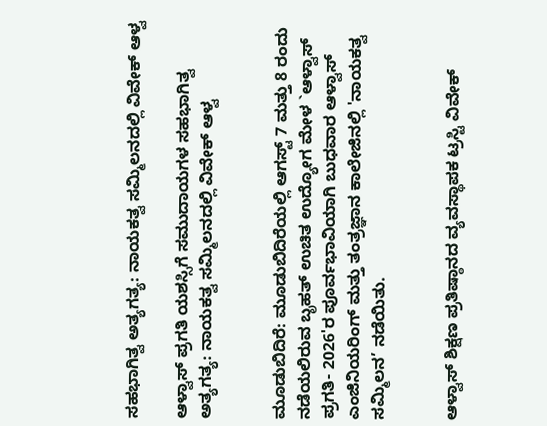ಸಹಭಾಗಿತ್ವ ಅತ್ಯಗತ್ಯ: ನಾಯಕತ್ವ ಸಮ್ಮಿಲನದಲ್ಲಿ ವಿವೇಕ್ ಆಳ್ವ

ಆಳ್ವಾಸ್ ಪ್ರಗತಿ ಯಶಸ್ಸಿಗೆ ಸಮುದಾಯಗಳ ಸಹಭಾಗಿತ್ವ ಅತ್ಯಗತ್ಯ: ನಾಯಕತ್ವ ಸಮ್ಮಿಲನದಲ್ಲಿ ವಿವೇಕ್ ಆಳ್ವ


ಮೂಡುಬಿದಿರೆ: ಮೂಡುಬಿದಿರೆಯಲ್ಲಿ ಆಗಸ್ಟ್ 7 ಮತ್ತು 8 ರಂದು ನಡೆಯಲಿರುವ ಬೃಹತ್ ಉಚಿತ ಉದ್ಯೋಗ ಮೇಳ `ಆಳ್ವಾಸ್ ಪ್ರಗತಿ- 2026'ರ ಪೂರ್ವಭಾವಿಯಾಗಿ ಬುಧವಾರ ಆಳ್ವಾಸ್ ಎಂಜಿನಿಯರಿಂಗ್ ಮತ್ತು ತಂತ್ರಜ್ಞಾನ ಕಾಲೇಜಿನಲ್ಲಿ 'ನಾಯಕತ್ವ ಸಮ್ಮಿಲನ’ ನಡೆಯಿತು.


ಆಳ್ವಾಸ್ ಶಿಕ್ಷಣ ಪ್ರತಿಷ್ಠಾನದ ವ್ಯವಸ್ಥಾಪಕ ಟ್ರಸ್ಟಿ ವಿವೇಕ್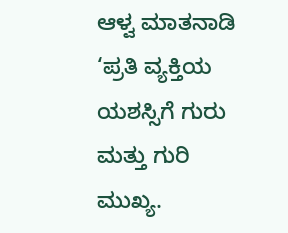ಆಳ್ವ ಮಾತನಾಡಿ ‘ಪ್ರತಿ ವ್ಯಕ್ತಿಯ ಯಶಸ್ಸಿಗೆ ಗುರು ಮತ್ತು ಗುರಿ ಮುಖ್ಯ.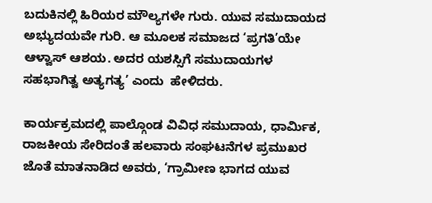ಬದುಕಿನಲ್ಲಿ ಹಿರಿಯರ ಮೌಲ್ಯಗಳೇ ಗುರು. ಯುವ ಸಮುದಾಯದ ಅಭ್ಯುದಯವೇ ಗುರಿ. ಆ ಮೂಲಕ ಸಮಾಜದ ‘ಪ್ರಗತಿ’ಯೇ ಆಳ್ವಾಸ್ ಆಶಯ. ಅದರ ಯಶಸ್ಸಿಗೆ ಸಮುದಾಯಗಳ ಸಹಭಾಗಿತ್ವ ಅತ್ಯಗತ್ಯ’ ಎಂದು  ಹೇಳಿದರು.

ಕಾರ್ಯಕ್ರಮದಲ್ಲಿ ಪಾಲ್ಗೊಂಡ ವಿವಿಧ ಸಮುದಾಯ, ಧಾರ್ಮಿಕ, ರಾಜಕೀಯ ಸೇರಿದಂತೆ ಹಲವಾರು ಸಂಘಟನೆಗಳ ಪ್ರಮುಖರ ಜೊತೆ ಮಾತನಾಡಿದ ಅವರು, ‘ಗ್ರಾಮೀಣ ಭಾಗದ ಯುವ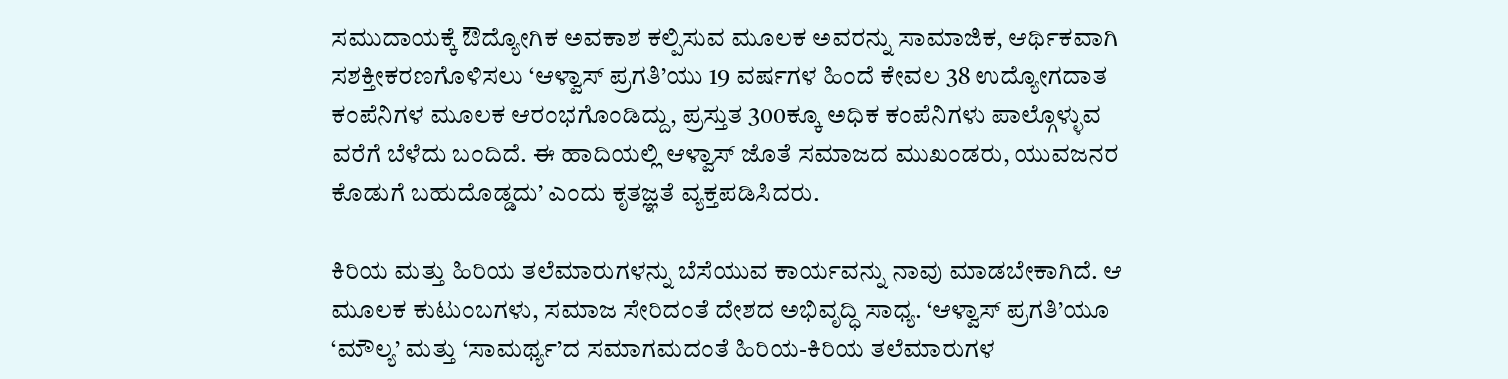ಸಮುದಾಯಕ್ಕೆ ಔದ್ಯೋಗಿಕ ಅವಕಾಶ ಕಲ್ಪಿಸುವ ಮೂಲಕ ಅವರನ್ನು ಸಾಮಾಜಿಕ, ಆರ್ಥಿಕವಾಗಿ ಸಶಕ್ತೀಕರಣಗೊಳಿಸಲು ‘ಆಳ್ವಾಸ್ ಪ್ರಗತಿ’ಯು 19 ವರ್ಷಗಳ ಹಿಂದೆ ಕೇವಲ 38 ಉದ್ಯೋಗದಾತ ಕಂಪೆನಿಗಳ ಮೂಲಕ ಆರಂಭಗೊಂಡಿದ್ದು, ಪ್ರಸ್ತುತ 300ಕ್ಕೂ ಅಧಿಕ ಕಂಪೆನಿಗಳು ಪಾಲ್ಗೊಳ್ಳುವ ವರೆಗೆ ಬೆಳೆದು ಬಂದಿದೆ. ಈ ಹಾದಿಯಲ್ಲಿ ಆಳ್ವಾಸ್ ಜೊತೆ ಸಮಾಜದ ಮುಖಂಡರು, ಯುವಜನರ ಕೊಡುಗೆ ಬಹುದೊಡ್ಡದು’ ಎಂದು ಕೃತಜ್ಞತೆ ವ್ಯಕ್ತಪಡಿಸಿದರು.

ಕಿರಿಯ ಮತ್ತು ಹಿರಿಯ ತಲೆಮಾರುಗಳನ್ನು ಬೆಸೆಯುವ ಕಾರ್ಯವನ್ನು ನಾವು ಮಾಡಬೇಕಾಗಿದೆ. ಆ ಮೂಲಕ ಕುಟುಂಬಗಳು, ಸಮಾಜ ಸೇರಿದಂತೆ ದೇಶದ ಅಭಿವೃದ್ಧಿ ಸಾಧ್ಯ. ‘ಆಳ್ವಾಸ್ ಪ್ರಗತಿ’ಯೂ ‘ಮೌಲ್ಯ’ ಮತ್ತು ‘ಸಾಮರ್ಥ್ಯ’ದ ಸಮಾಗಮದಂತೆ ಹಿರಿಯ-ಕಿರಿಯ ತಲೆಮಾರುಗಳ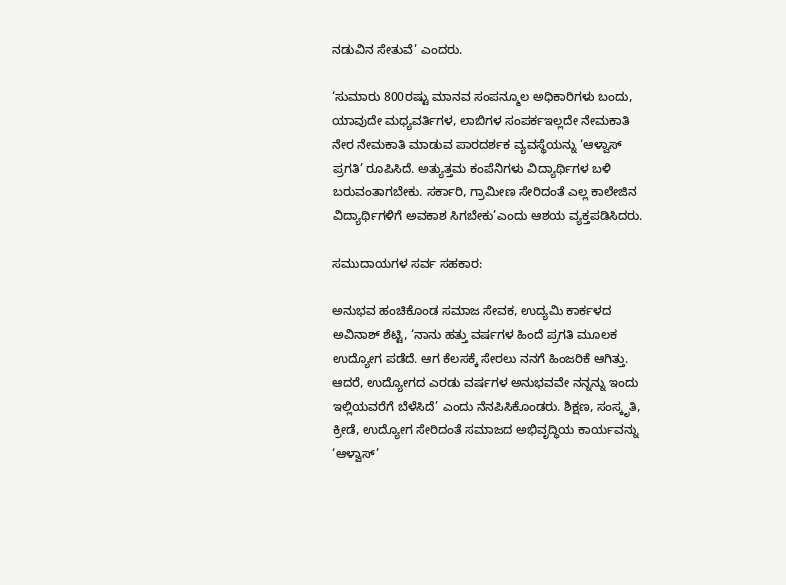ನಡುವಿನ ಸೇತುವೆ’ ಎಂದರು.

‘ಸುಮಾರು 800ರಷ್ಟು ಮಾನವ ಸಂಪನ್ಮೂಲ ಅಧಿಕಾರಿಗಳು ಬಂದು, ಯಾವುದೇ ಮಧ್ಯವರ್ತಿಗಳ, ಲಾಬಿಗಳ ಸಂಪರ್ಕಇಲ್ಲದೇ ನೇಮಕಾತಿ ನೇರ ನೇಮಕಾತಿ ಮಾಡುವ ಪಾರದರ್ಶಕ ವ್ಯವಸ್ಥೆಯನ್ನು ‘ಆಳ್ವಾಸ್ ಪ್ರಗತಿ’ ರೂಪಿಸಿದೆ. ಅತ್ಯುತ್ತಮ ಕಂಪೆನಿಗಳು ವಿದ್ಯಾರ್ಥಿಗಳ ಬಳಿ ಬರುವಂತಾಗಬೇಕು. ಸರ್ಕಾರಿ, ಗ್ರಾಮೀಣ ಸೇರಿದಂತೆ ಎಲ್ಲ ಕಾಲೇಜಿನ ವಿದ್ಯಾರ್ಥಿಗಳಿಗೆ ಅವಕಾಶ ಸಿಗಬೇಕು’ಎಂದು ಆಶಯ ವ್ಯಕ್ತಪಡಿಸಿದರು.

ಸಮುದಾಯಗಳ ಸರ್ವ ಸಹಕಾರ:

ಅನುಭವ ಹಂಚಿಕೊಂಡ ಸಮಾಜ ಸೇವಕ, ಉದ್ಯಮಿ ಕಾರ್ಕಳದ ಅವಿನಾಶ್ ಶೆಟ್ಟಿ, ‘ನಾನು ಹತ್ತು ವರ್ಷಗಳ ಹಿಂದೆ ಪ್ರಗತಿ ಮೂಲಕ ಉದ್ಯೋಗ ಪಡೆದೆ. ಆಗ ಕೆಲಸಕ್ಕೆ ಸೇರಲು ನನಗೆ ಹಿಂಜರಿಕೆ ಆಗಿತ್ತು. ಆದರೆ, ಉದ್ಯೋಗದ ಎರಡು ವರ್ಷಗಳ ಅನುಭವವೇ ನನ್ನನ್ನು ಇಂದು ಇಲ್ಲಿಯವರೆಗೆ ಬೆಳೆಸಿದೆ’ ಎಂದು ನೆನಪಿಸಿಕೊಂಡರು. ಶಿಕ್ಷಣ, ಸಂಸ್ಕೃತಿ, ಕ್ರೀಡೆ, ಉದ್ಯೋಗ ಸೇರಿದಂತೆ ಸಮಾಜದ ಅಭಿವೃದ್ಧಿಯ ಕಾರ್ಯವನ್ನು ‘ಆಳ್ವಾಸ್’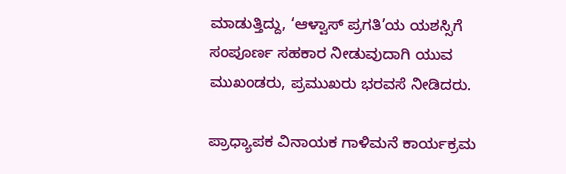ಮಾಡುತ್ತಿದ್ದು, ‘ಆಳ್ವಾಸ್ ಪ್ರಗತಿ’ಯ ಯಶಸ್ಸಿಗೆ ಸಂಪೂರ್ಣ ಸಹಕಾರ ನೀಡುವುದಾಗಿ ಯುವ ಮುಖಂಡರು, ಪ್ರಮುಖರು ಭರವಸೆ ನೀಡಿದರು.

ಪ್ರಾಧ್ಯಾಪಕ ವಿನಾಯಕ ಗಾಳಿಮನೆ ಕಾರ್ಯಕ್ರಮ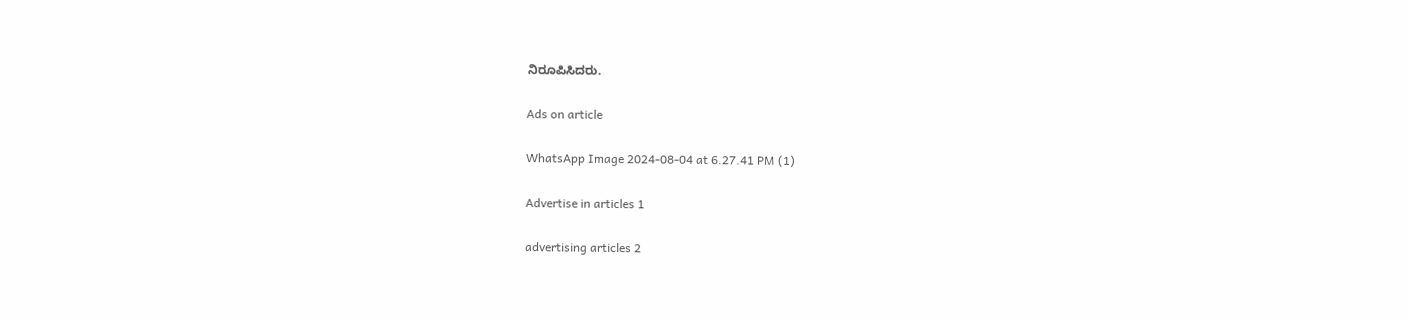ನಿರೂಪಿಸಿದರು.

Ads on article

WhatsApp Image 2024-08-04 at 6.27.41 PM (1)

Advertise in articles 1

advertising articles 2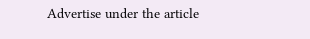Advertise under the article